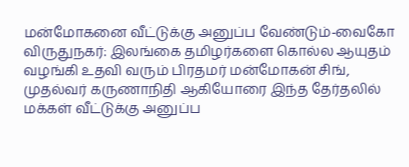மன்மோகனை வீட்டுக்கு அனுப்ப வேண்டும்-வைகோ
விருதுநகர்: இலங்கை தமிழர்களை கொல்ல ஆயுதம் வழங்கி உதவி வரும் பிரதமர் மன்மோகன் சிங், முதல்வர் கருணாநிதி ஆகியோரை இந்த தேர்தலில் மக்கள் வீட்டுக்கு அனுப்ப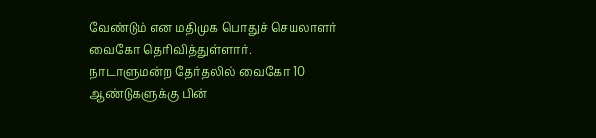வேண்டும் என மதிமுக பொதுச் செயலாளர் வைகோ தெரிவித்துள்ளார்.
நாடாளுமன்ற தேர்தலில் வைகோ 10 ஆண்டுகளுக்கு பின்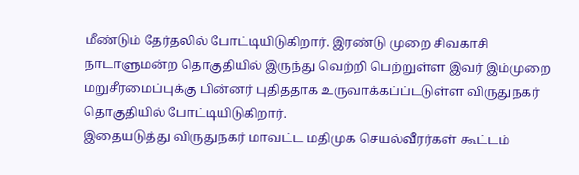மீண்டும் தேர்தலில் போட்டியிடுகிறார். இரண்டு முறை சிவகாசி நாடாளுமன்ற தொகுதியில் இருந்து வெற்றி பெற்றுள்ள இவர் இம்முறை மறுசீரமைப்புக்கு பின்னர் புதிததாக உருவாக்கப்ப்டடுள்ள விருதுநகர் தொகுதியில் போட்டியிடுகிறார்.
இதையடுத்து விருதுநகர் மாவட்ட மதிமுக செயல்வீரர்கள் கூட்டம்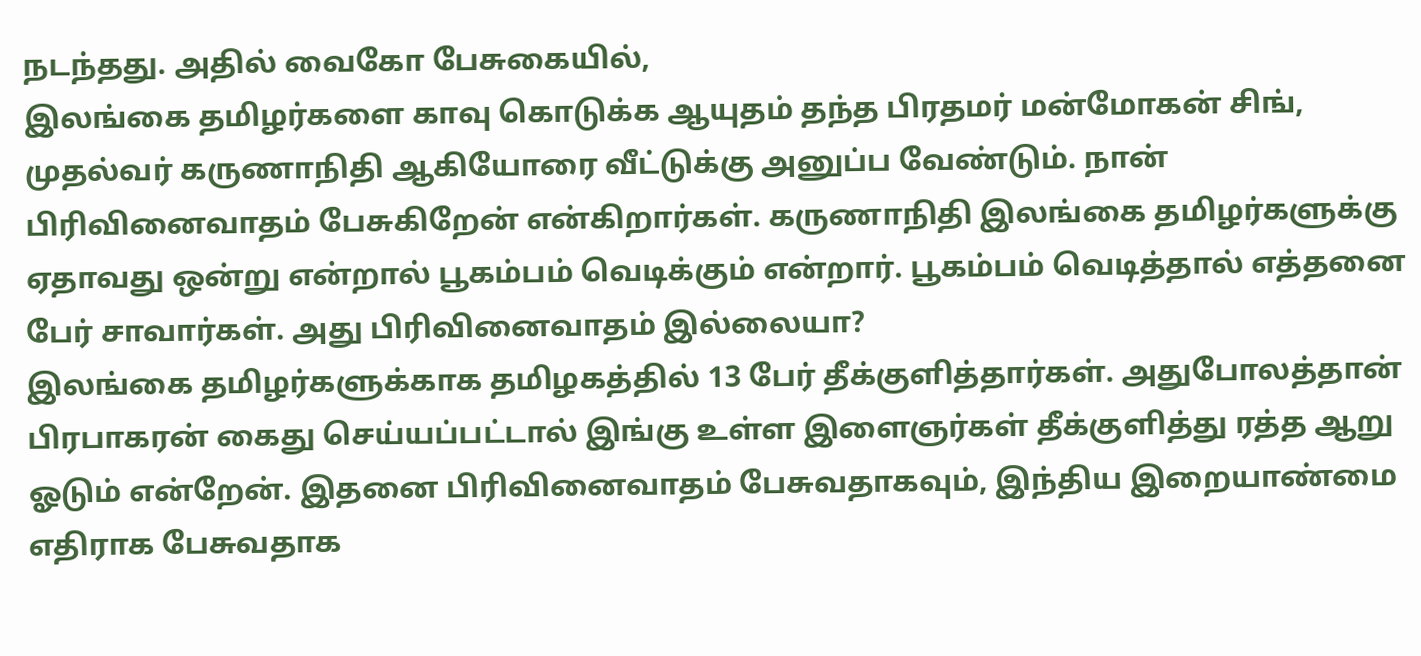நடந்தது. அதில் வைகோ பேசுகையில்,
இலங்கை தமிழர்களை காவு கொடுக்க ஆயுதம் தந்த பிரதமர் மன்மோகன் சிங், முதல்வர் கருணாநிதி ஆகியோரை வீட்டுக்கு அனுப்ப வேண்டும். நான் பிரிவினைவாதம் பேசுகிறேன் என்கிறார்கள். கருணாநிதி இலங்கை தமிழர்களுக்கு ஏதாவது ஒன்று என்றால் பூகம்பம் வெடிக்கும் என்றார். பூகம்பம் வெடித்தால் எத்தனை பேர் சாவார்கள். அது பிரிவினைவாதம் இல்லையா?
இலங்கை தமிழர்களுக்காக தமிழகத்தில் 13 பேர் தீக்குளித்தார்கள். அதுபோலத்தான் பிரபாகரன் கைது செய்யப்பட்டால் இங்கு உள்ள இளைஞர்கள் தீக்குளித்து ரத்த ஆறு ஓடும் என்றேன். இதனை பிரிவினைவாதம் பேசுவதாகவும், இந்திய இறையாண்மை எதிராக பேசுவதாக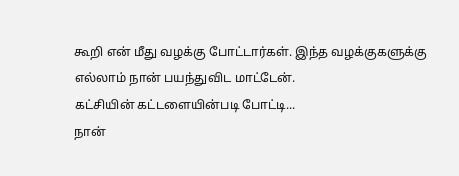கூறி என் மீது வழக்கு போட்டார்கள். இந்த வழக்குகளுக்கு எல்லாம் நான் பயந்துவிட மாட்டேன்.
கட்சியின் கட்டளையின்படி போட்டி...
நான்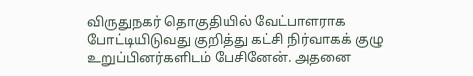விருதுநகர் தொகுதியில் வேட்பாளராக போட்டியிடுவது குறித்து கட்சி நிர்வாகக் குழு உறுப்பினர்களிடம் பேசினேன். அதனை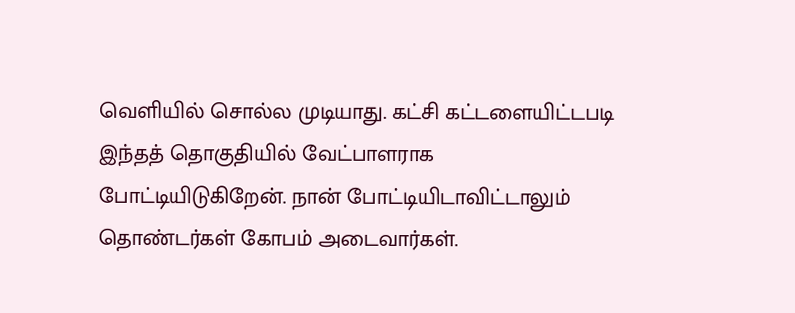வெளியில் சொல்ல முடியாது. கட்சி கட்டளையிட்டபடி இந்தத் தொகுதியில் வேட்பாளராக போட்டியிடுகிறேன். நான் போட்டியிடாவிட்டாலும் தொண்டர்கள் கோபம் அடைவார்கள்.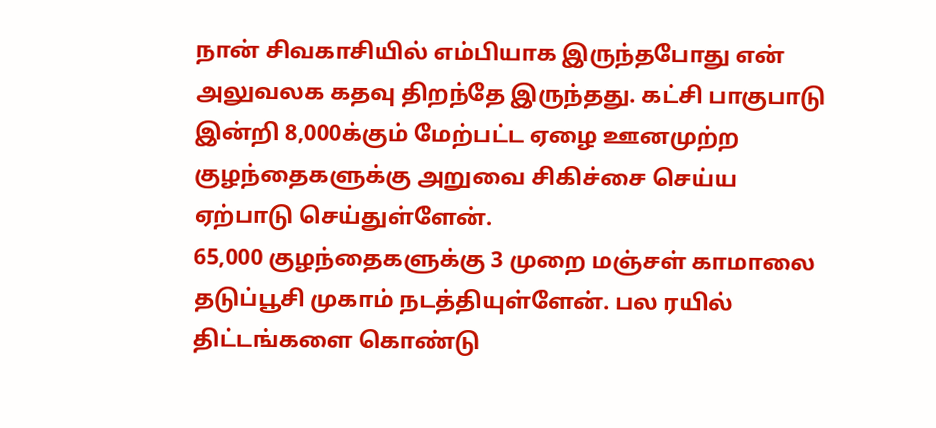நான் சிவகாசியில் எம்பியாக இருந்தபோது என் அலுவலக கதவு திறந்தே இருந்தது. கட்சி பாகுபாடு இன்றி 8,000க்கும் மேற்பட்ட ஏழை ஊனமுற்ற குழந்தைகளுக்கு அறுவை சிகிச்சை செய்ய ஏற்பாடு செய்துள்ளேன்.
65,000 குழந்தைகளுக்கு 3 முறை மஞ்சள் காமாலை தடுப்பூசி முகாம் நடத்தியுள்ளேன். பல ரயில் திட்டங்களை கொண்டு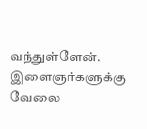வந்துள்ளேன். இளைஞர்களுக்கு வேலை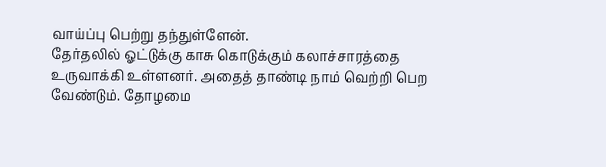வாய்ப்பு பெற்று தந்துள்ளேன்.
தேர்தலில் ஓட்டுக்கு காசு கொடுக்கும் கலாச்சாரத்தை உருவாக்கி உள்ளனர். அதைத் தாண்டி நாம் வெற்றி பெற வேண்டும். தோழமை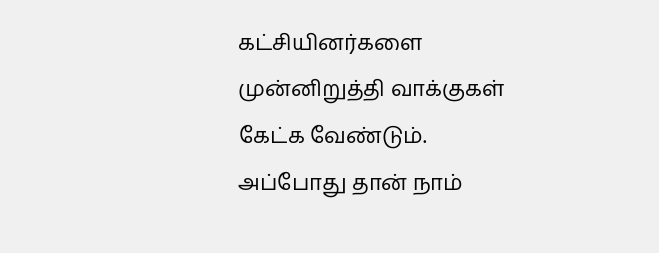கட்சியினர்களை முன்னிறுத்தி வாக்குகள் கேட்க வேண்டும். அப்போது தான் நாம்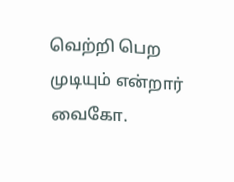வெற்றி பெற முடியும் என்றார் வைகோ.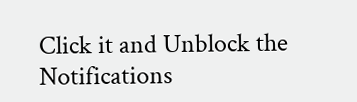Click it and Unblock the Notifications